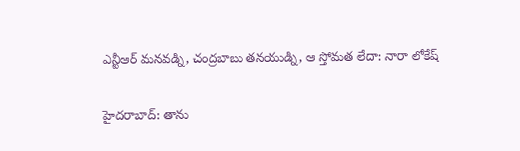ఎన్టీఆర్ మనవడ్ని, చంద్రబాబు తనయుడ్ని, ఆ స్తోమత లేదా: నారా లోకేష్

హైదరాబాద్: తాను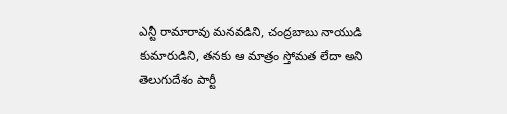ఎన్టీ రామారావు మనవడిని, చంద్రబాబు నాయుడి కుమారుడిని, తనకు ఆ మాత్రం స్తోమత లేదా అని తెలుగుదేశం పార్టీ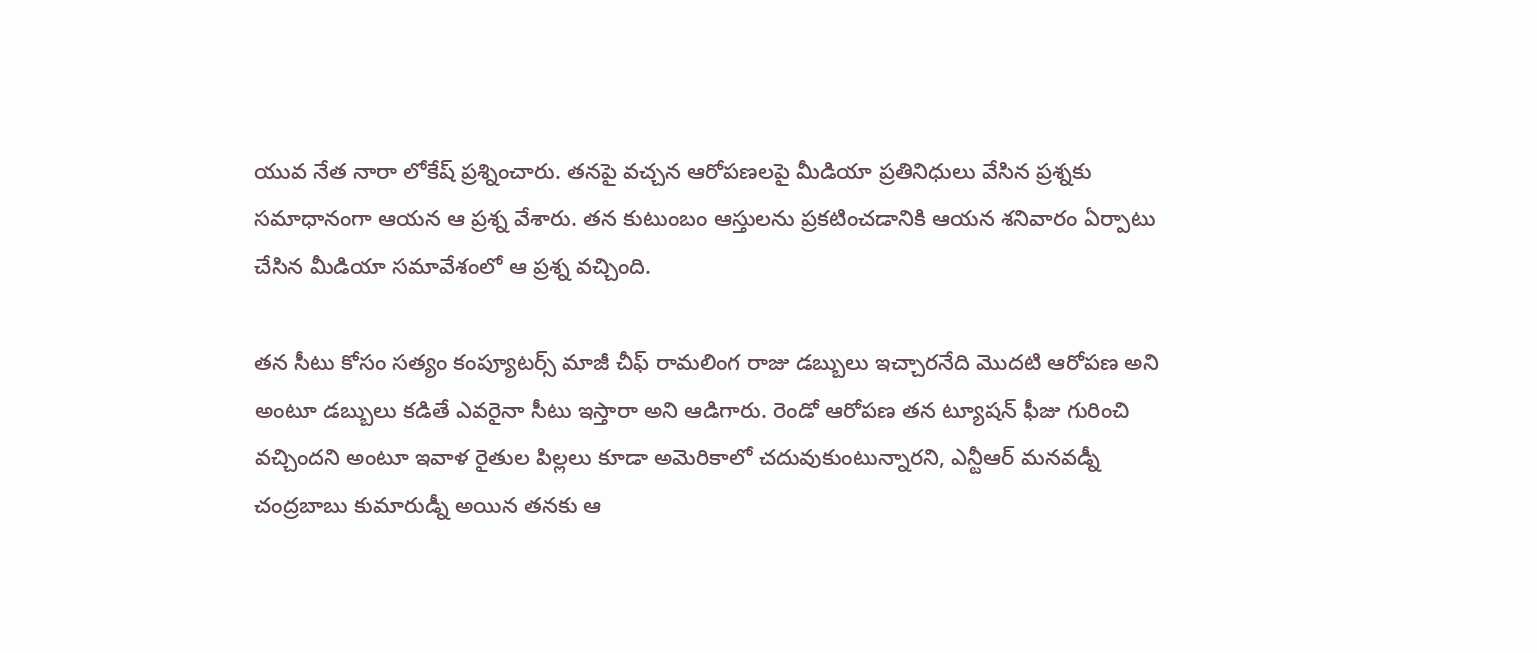యువ నేత నారా లోకేష్ ప్రశ్నించారు. తనపై వచ్చన ఆరోపణలపై మీడియా ప్రతినిధులు వేసిన ప్రశ్నకు సమాధానంగా ఆయన ఆ ప్రశ్న వేశారు. తన కుటుంబం ఆస్తులను ప్రకటించడానికి ఆయన శనివారం ఏర్పాటు చేసిన మీడియా సమావేశంలో ఆ ప్రశ్న వచ్చింది.

తన సీటు కోసం సత్యం కంప్యూటర్స్ మాజీ చీఫ్ రామలింగ రాజు డబ్బులు ఇచ్చారనేది మొదటి ఆరోపణ అని అంటూ డబ్బులు కడితే ఎవరైనా సీటు ఇస్తారా అని ఆడిగారు. రెండో ఆరోపణ తన ట్యూషన్ ఫీజు గురించి వచ్చిందని అంటూ ఇవాళ రైతుల పిల్లలు కూడా అమెరికాలో చదువుకుంటున్నారని, ఎన్టీఆర్ మనవడ్నీ చంద్రబాబు కుమారుడ్నీ అయిన తనకు ఆ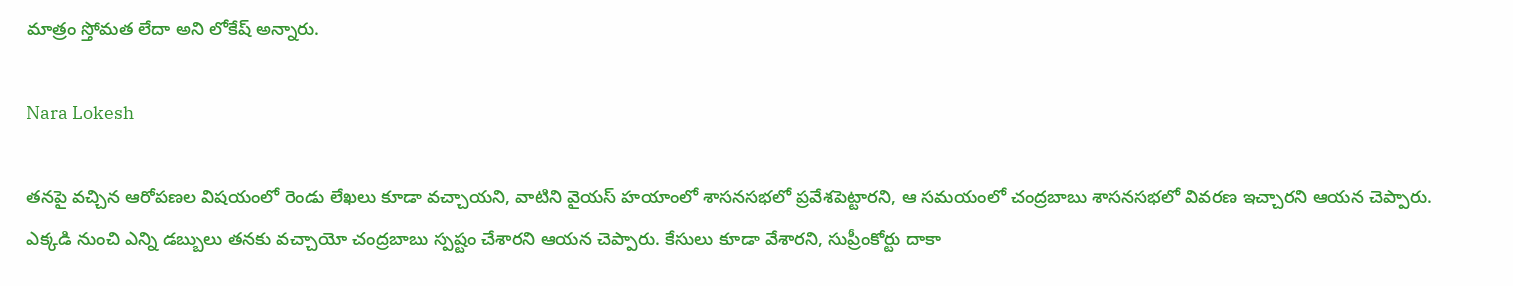మాత్రం స్తోమత లేదా అని లోకేష్ అన్నారు.

Nara Lokesh

తనపై వచ్చిన ఆరోపణల విషయంలో రెండు లేఖలు కూడా వచ్చాయని, వాటిని వైయస్ హయాంలో శాసనసభలో ప్రవేశపెట్టారని, ఆ సమయంలో చంద్రబాబు శాసనసభలో వివరణ ఇచ్చారని ఆయన చెప్పారు. ఎక్కడి నుంచి ఎన్ని డబ్బులు తనకు వచ్చాయో చంద్రబాబు స్పష్టం చేశారని ఆయన చెప్పారు. కేసులు కూడా వేశారని, సుప్రీంకోర్టు దాకా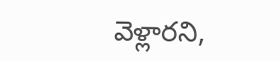వెళ్లారని,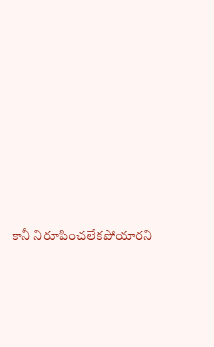కానీ నిరూపించలేకపోయారని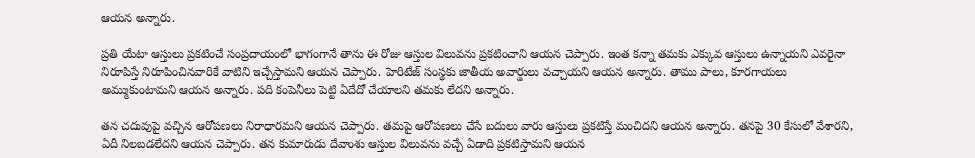ఆయన అన్నారు.

ప్రతి యేటా ఆస్తులు ప్రకటించే సంప్రదాయంలో భాగంగానే తాను ఈ రోజు ఆస్తుల విలువను ప్రకటించాని ఆయన చెప్పారు. ఇంత కన్నా తమకు ఎక్కువ ఆస్తులు ఉన్నాయని ఎవరైనా నిరూపిస్తే నిరూపించినవారికే వాటిని ఇచ్చేస్తామని ఆయన చెప్పారు. హెరిటేజ్ సంస్థకు జాతీయ అవార్డులు వచ్చాయని ఆయన అన్నారు. తాము పాలు, కూరగాయలు అమ్ముకుంటామని ఆయన అన్నారు. పది కంపెనీలు పెట్టి ఏదేదో చేయాలని తమకు లేదని అన్నారు.

తన చదువుపై వచ్చిన ఆరోపణలు నిరాధారమని ఆయన చెప్పారు. తమపై ఆరోపణలు చేసే బదులు వారు ఆస్తులు ప్రకటిస్తే మంచిదని ఆయన అన్నారు. తనపై 30 కేసులో వేశారని, ఏదీ నిలబడలేదని ఆయన చెప్పారు. తన కుమారుడు దేవాంశు ఆస్తుల విలువను వచ్చే ఏడాది ప్రకటిస్తామని ఆయన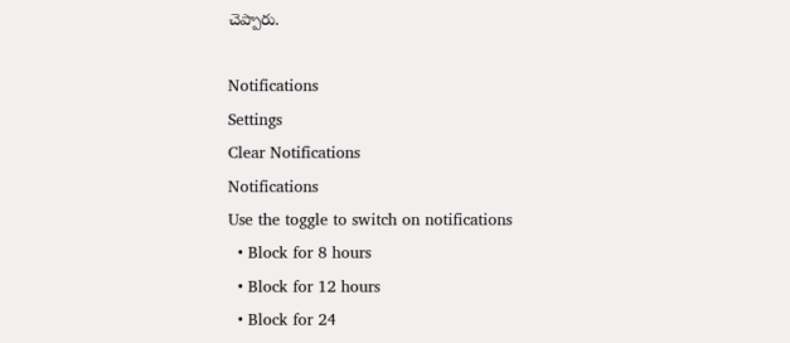చెప్పారు.

Notifications
Settings
Clear Notifications
Notifications
Use the toggle to switch on notifications
  • Block for 8 hours
  • Block for 12 hours
  • Block for 24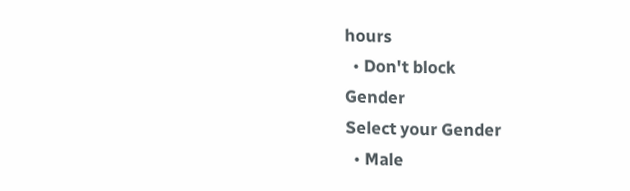hours
  • Don't block
Gender
Select your Gender
  • Male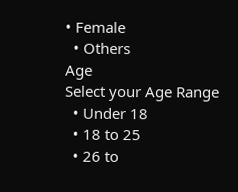• Female
  • Others
Age
Select your Age Range
  • Under 18
  • 18 to 25
  • 26 to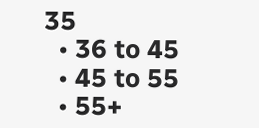35
  • 36 to 45
  • 45 to 55
  • 55+